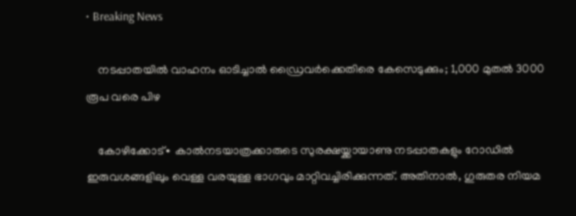• Breaking News

    നടപ്പാതയിൽ വാഹനം ഓടിച്ചാൽ ഡ്രൈവർക്കെതിരെ കേസെടുക്കും; 1,000 മുതൽ 3000 രൂപ വരെ പിഴ

    കോഴിക്കോട്∙ കാൽനടയാത്രക്കാരുടെ സുരക്ഷയ്ക്കായാണു നടപ്പാതകളും റോഡിൽ ഇരുവശങ്ങളിലും വെള്ള വരയുള്ള ഭാഗവും മാറ്റിവച്ചിരിക്കുന്നത്. അതിനാൽ, ഗുരുതര നിയമ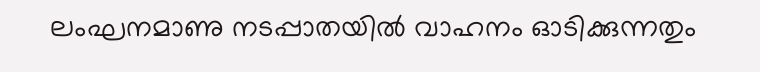ലംഘനമാണു നടപ്പാതയിൽ വാഹനം ഓടിക്കുന്നതും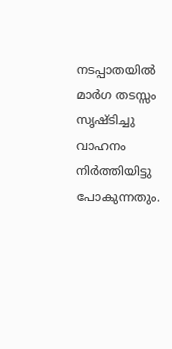നടപ്പാതയിൽ മാർഗ തടസ്സം സൃഷ്ടിച്ചു വാഹനം നിർത്തിയിട്ടു പോകുന്നതും.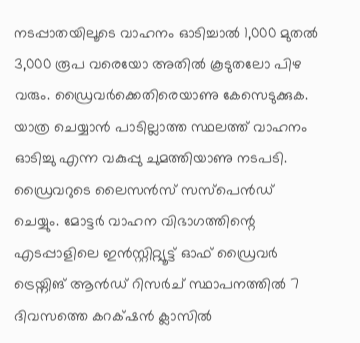നടപ്പാതയിലൂടെ വാഹനം ഓടിച്ചാൽ 1,000 മുതൽ 3,000 രൂപ വരെയോ അതിൽ കൂടുതലോ പിഴ വരും. ഡ്രൈവർക്കെതിരെയാണു കേസെടുക്കുക. യാത്ര ചെയ്യാൻ പാടില്ലാത്ത സ്ഥലത്ത് വാഹനം ഓടിച്ചു എന്ന വകുപ്പു ചുമത്തിയാണു നടപടി. ഡ്രൈവറുടെ ലൈസൻസ് സസ്പെൻഡ് ചെയ്യും. മോട്ടർ വാഹന വിഭാഗത്തിന്റെ എടപ്പാളിലെ ഇൻസ്റ്റിറ്റ്യൂട്ട് ഓഫ് ഡ്രൈവർ ട്രെയ്നിങ് ആൻഡ് റിസർച് സ്ഥാപനത്തിൽ 7 ദിവസത്തെ കറക്‌ഷൻ ക്ലാസിൽ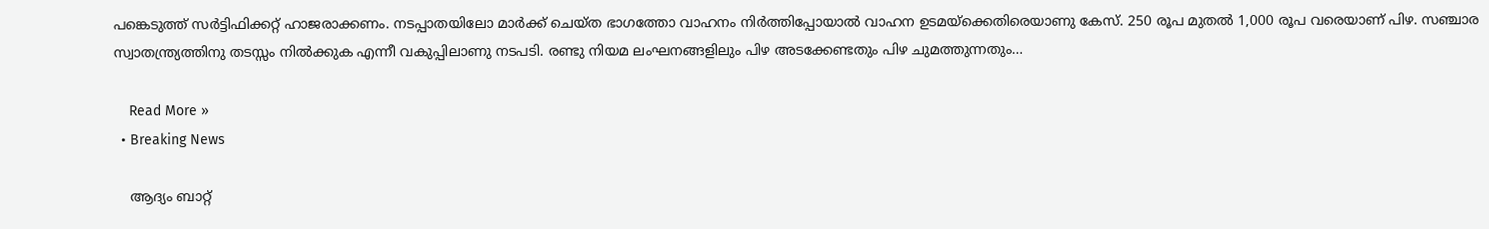പങ്കെടുത്ത് സർട്ടിഫിക്കറ്റ് ഹാജരാക്കണം. നടപ്പാതയിലോ മാർക്ക് ചെയ്ത ഭാഗത്തോ വാഹനം നിർത്തിപ്പോയാൽ വാഹന ഉടമയ്ക്കെതിരെയാണു കേസ്. 250 രൂപ മുതൽ 1,000 രൂപ വരെയാണ് പിഴ. സഞ്ചാര സ്വാതന്ത്ര്യത്തിനു തടസ്സം നിൽക്കുക എന്നീ വകുപ്പിലാണു നടപടി. രണ്ടു നിയമ ലംഘനങ്ങളിലും പിഴ അടക്കേണ്ടതും പിഴ ചുമത്തുന്നതും…

    Read More »
  • Breaking News

    ആദ്യം ബാറ്റ്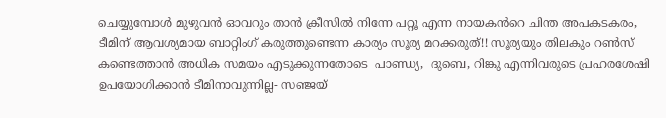ചെയ്യുമ്പോൾ മുഴുവൻ ഓവറും താൻ ക്രീസിൽ നിന്നേ പറ്റൂ എന്ന നായകൻറെ ചിന്ത അപകടകരം, ടീമിന് ആവശ്യമായ ബാറ്റിംഗ് കരുത്തുണ്ടെന്ന കാര്യം സൂര്യ മറക്കരുത്!! സൂര്യയും തിലകും റൺസ് കണ്ടെത്താൻ അധിക സമയം എടുക്കുന്നതോടെ  പാണ്ഡ്യ,  ദുബെ, റിങ്കു എന്നിവരുടെ പ്രഹരശേഷി ഉപയോഗിക്കാൻ ടീമിനാവുന്നില്ല- സഞ്ജയ്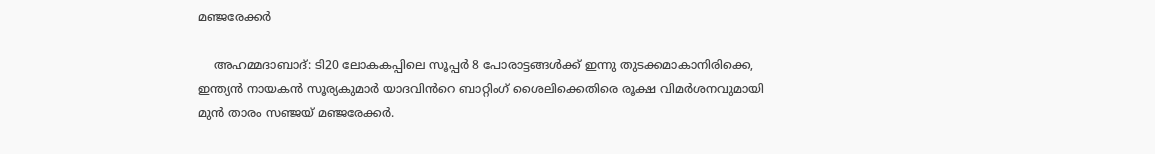മഞ്ജരേക്കർ

    അഹമ്മദാബാദ്: ടി20 ലോകകപ്പിലെ സൂപ്പർ 8 പോരാട്ടങ്ങൾക്ക് ഇന്നു തുടക്കമാകാനിരിക്കെ, ഇന്ത്യൻ നായകൻ സൂര്യകുമാർ യാദവിൻറെ ബാറ്റിംഗ് ശൈലിക്കെതിരെ രൂക്ഷ വിമർശനവുമായി മുൻ താരം സഞ്ജയ് മഞ്ജരേക്കർ.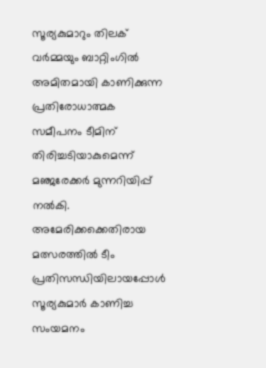സൂര്യകുമാറും തിലക് വർമ്മയും ബാറ്റിംഗിൽ അമിതമായി കാണിക്കുന്ന പ്രതിരോധാത്മക സമീപനം ടീമിന് തിരിച്ചടിയാകുമെന്ന് മഞ്ജരേക്കർ മുന്നറിയിപ്പ് നൽകി. അമേരിക്കക്കെതിരായ മത്സരത്തിൽ ടീം പ്രതിസന്ധിയിലായപ്പോൾ സൂര്യകുമാർ കാണിച്ച സംയമനം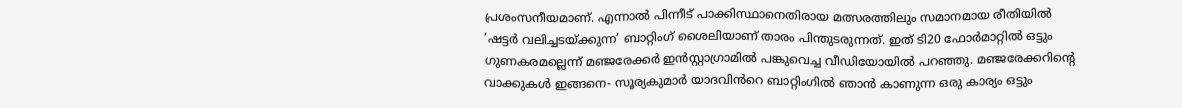പ്രശംസനീയമാണ്. എന്നാൽ പിന്നീട് പാക്കിസ്ഥാനെതിരായ മത്സരത്തിലും സമാനമായ രീതിയിൽ ‘ഷട്ടർ വലിച്ചടയ്ക്കുന്ന’ ബാറ്റിംഗ് ശൈലിയാണ് താരം പിന്തുടരുന്നത്. ഇത് ടി20 ഫോർമാറ്റിൽ ഒട്ടും ഗുണകരമല്ലെന്ന് മഞ്ജരേക്കർ ഇൻസ്റ്റാഗ്രാമിൽ പങ്കുവെച്ച വീഡിയോയിൽ പറഞ്ഞു. മഞ്ജരേക്കറിന്റെ വാക്കുകൾ ഇങ്ങനെ- സൂര്യകുമാർ യാദവിൻറെ ബാറ്റിംഗിൽ ഞാൻ കാണുന്ന ഒരു കാര്യം ഒട്ടും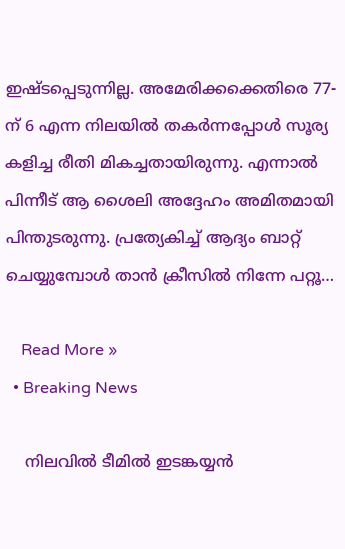ഇഷ്ടപ്പെടുന്നില്ല. അമേരിക്കക്കെതിരെ 77-ന് 6 എന്ന നിലയിൽ തകർന്നപ്പോൾ സൂര്യ കളിച്ച രീതി മികച്ചതായിരുന്നു. എന്നാൽ പിന്നീട് ആ ശൈലി അദ്ദേഹം അമിതമായി പിന്തുടരുന്നു. പ്രത്യേകിച്ച് ആദ്യം ബാറ്റ് ചെയ്യുമ്പോൾ താൻ ക്രീസിൽ നിന്നേ പറ്റൂ…

    Read More »
  • Breaking News

    നിലവിൽ ടീമിൽ ഇടങ്കയ്യൻ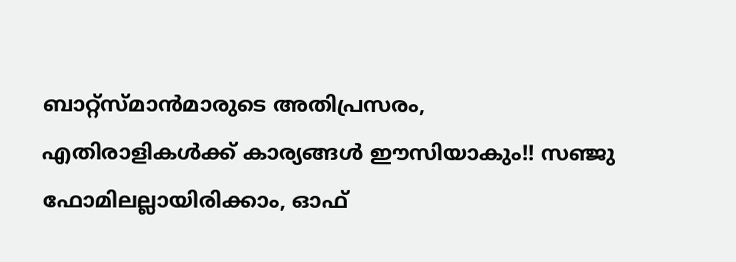ബാറ്റ്സ്മാൻമാരു‌ടെ അതിപ്രസരം, എതിരാളികൾക്ക് കാര്യങ്ങൾ ഈസിയാകും!! സഞ്ജു ഫോമിലല്ലായിരിക്കാം, ഓഫ്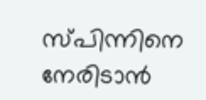സ്പിന്നിനെ നേരിടാൻ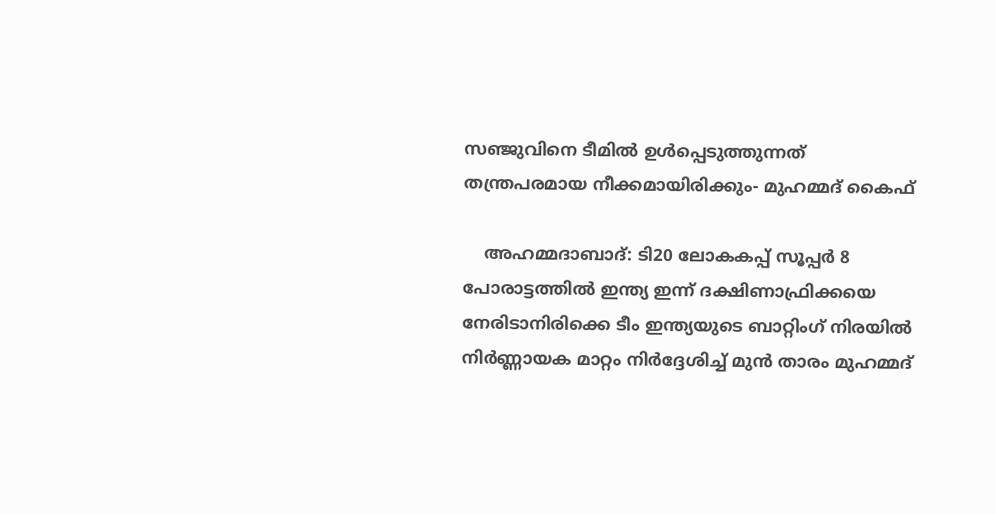സഞ്ജുവിനെ ടീമിൽ ഉൾപ്പെടുത്തുന്നത് തന്ത്രപരമായ നീക്കമായിരിക്കും- മുഹമ്മദ് കൈഫ്

    അഹമ്മദാബാദ്: ടി20 ലോകകപ്പ് സൂപ്പർ 8 പോരാട്ടത്തിൽ ഇന്ത്യ ഇന്ന് ദക്ഷിണാഫ്രിക്കയെ നേരിടാനിരിക്കെ ടീം ഇന്ത്യയുടെ ബാറ്റിംഗ് നിരയിൽ നിർണ്ണായക മാറ്റം നിർദ്ദേശിച്ച് മുൻ താരം മുഹമ്മദ്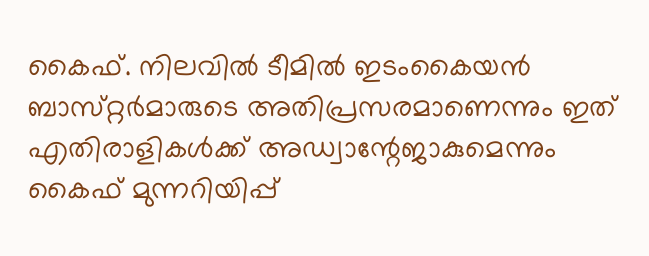കൈഫ്. നിലവിൽ ടീമിൽ ഇടംകൈയൻ ബാസ്‌റ്റർമാരുടെ അതിപ്രസരമാണെന്നും ഇത് എതിരാളികൾക്ക് അഡ്വാന്റേജാകുമെന്നും കൈഫ് മുന്നറിയിപ്പ്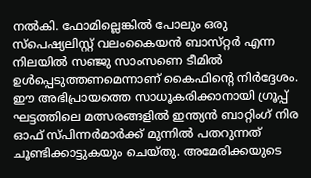നൽകി. ഫോമില്ലെങ്കിൽ പോലും ഒരു സ്പെഷ്യലിസ്റ്റ് വലംകൈയൻ ബാസ്‌റ്റർ എന്ന നിലയിൽ സഞ്ജു സാംസണെ ടീമിൽ ഉൾപ്പെടുത്തണമെന്നാണ് കൈഫിന്റെ നിർദ്ദേശം. ഈ അഭിപ്രായത്തെ സാധൂകരിക്കാനായി ഗ്രൂപ്പ് ഘട്ടത്തിലെ മത്സരങ്ങളിൽ ഇന്ത്യൻ ബാറ്റിംഗ് നിര ഓഫ് സ്പിന്നർമാർക്ക് മുന്നിൽ പതറുന്നത് ചൂണ്ടിക്കാട്ടുകയും ചെയ്തു. അമേരിക്കയുടെ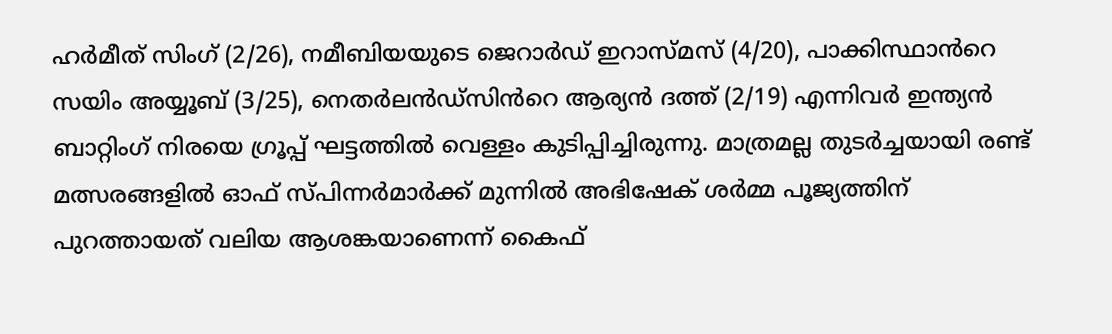ഹർമീത് സിംഗ് (2/26), നമീബിയയുടെ ജെറാർഡ് ഇറാസ്മസ് (4/20), പാക്കിസ്ഥാൻറെ സയിം അയ്യൂബ് (3/25), നെതർലൻഡ്‌സിൻറെ ആര്യൻ ദത്ത് (2/19) എന്നിവർ ഇന്ത്യൻ ബാറ്റിംഗ് നിരയെ ഗ്രൂപ്പ് ഘട്ടത്തിൽ വെള്ളം കുടിപ്പിച്ചിരുന്നു. മാത്രമല്ല തുടർച്ചയായി രണ്ട് മത്സരങ്ങളിൽ ഓഫ് സ്പിന്നർമാർക്ക് മുന്നിൽ അഭിഷേക് ശർമ്മ പൂജ്യത്തിന് പുറത്തായത് വലിയ ആശങ്കയാണെന്ന് കൈഫ്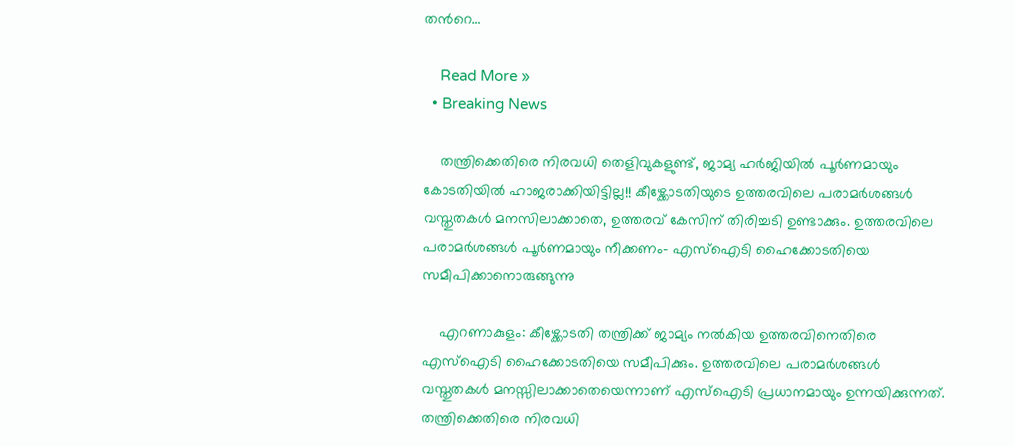തൻറെ…

    Read More »
  • Breaking News

    തന്ത്രിക്കെതിരെ നിരവധി തെളിവുകളുണ്ട്, ജാമ്യ ഹർജിയിൽ പൂർണമായും കോടതിയിൽ ഹാജരാക്കിയിട്ടില്ല!! കീഴ്ക്കോടതിയുടെ ഉത്തരവിലെ പരാമർശങ്ങൾ വസ്തുതകൾ മനസിലാക്കാതെ, ഉത്തരവ് കേസിന് തിരിച്ചടി ഉണ്ടാക്കും. ഉത്തരവിലെ പരാമർശങ്ങൾ പൂർണമായും നീക്കണം- എസ്ഐടി ഹൈക്കോടതിയെ സമീപിക്കാനൊരുങ്ങുന്നു

    എറണാകുളം: കീഴ്ക്കോടതി തന്ത്രിക്ക് ജാമ്യം നൽകിയ ഉത്തരവിനെതിരെ എസ്ഐടി ഹൈക്കോടതിയെ സമീപിക്കും. ഉത്തരവിലെ പരാമർശങ്ങൾ വസ്തുതകൾ മനസ്സിലാക്കാതെയെന്നാണ് എസ്ഐടി പ്രധാനമായും ഉന്നയിക്കുന്നത്. തന്ത്രിക്കെതിരെ നിരവധി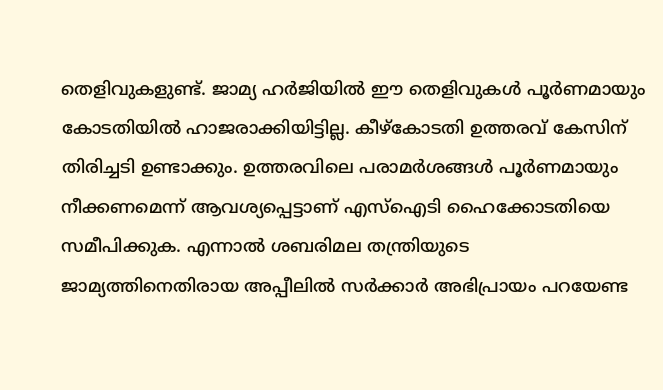തെളിവുകളുണ്ട്. ജാമ്യ ഹർജിയിൽ ഈ തെളിവുകൾ പൂർണമായും കോടതിയിൽ ഹാജരാക്കിയിട്ടില്ല. കീഴ്കോടതി ഉത്തരവ് കേസിന് തിരിച്ചടി ഉണ്ടാക്കും. ഉത്തരവിലെ പരാമർശങ്ങൾ പൂർണമായും നീക്കണമെന്ന് ആവശ്യപ്പെട്ടാണ് എസ്ഐടി ഹൈക്കോടതിയെ സമീപിക്കുക. എന്നാൽ ശബരിമല തന്ത്രിയുടെ ജാമ്യത്തിനെതിരായ അപ്പീലിൽ സർക്കാർ അഭിപ്രായം പറയേണ്ട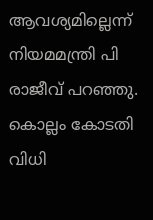ആവശ്യമില്ലെന്ന് നിയമമന്ത്രി പി രാജീവ് പറഞ്ഞു. കൊല്ലം കോടതി വിധി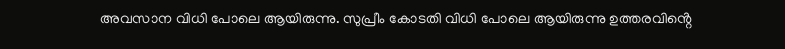അവസാന വിധി പോലെ ആയിരുന്നു. സുപ്രീം കോടതി വിധി പോലെ ആയിരുന്നു ഉത്തരവിൻ്റെ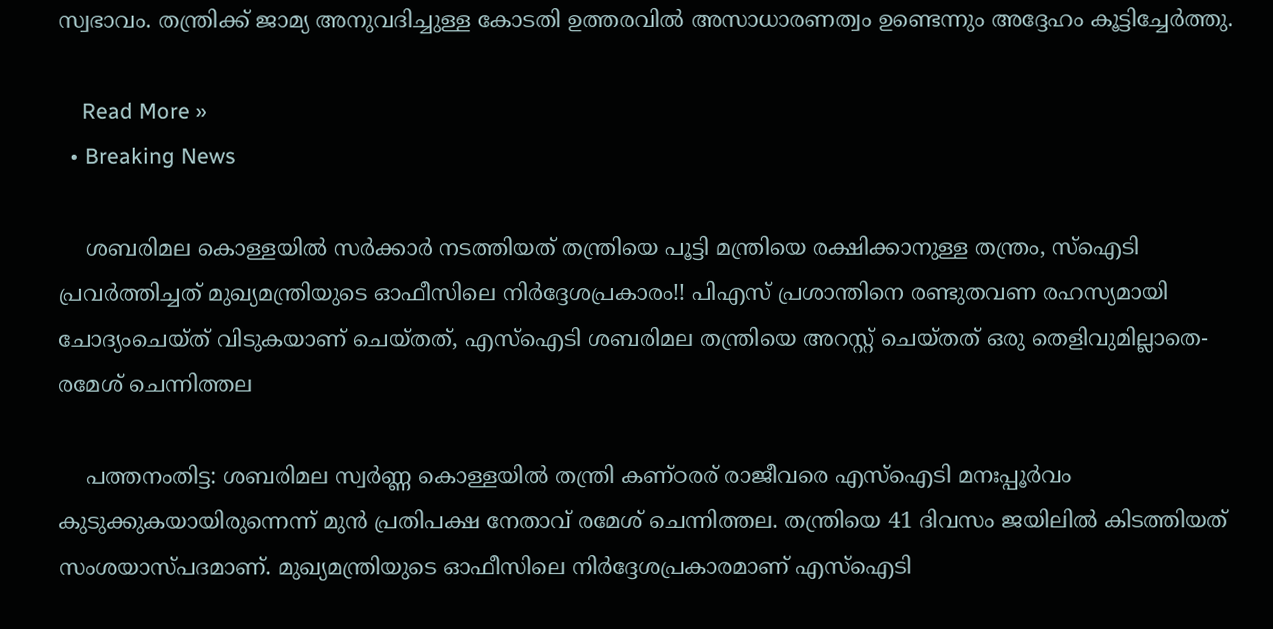സ്വഭാവം. തന്ത്രിക്ക് ജാമ്യ അനുവദിച്ചുള്ള കോടതി ഉത്തരവിൽ അസാധാരണത്വം ഉണ്ടെന്നും അദ്ദേഹം കൂട്ടിച്ചേർത്തു.

    Read More »
  • Breaking News

    ശബരിമല കൊള്ളയിൽ സർക്കാർ നടത്തിയത് തന്ത്രിയെ പൂട്ടി മന്ത്രിയെ രക്ഷിക്കാനുള്ള തന്ത്രം, സ്ഐടി പ്രവർത്തിച്ചത് മുഖ്യമന്ത്രിയുടെ ഓഫീസിലെ നിർദ്ദേശപ്രകാരം!! പിഎസ് പ്രശാന്തിനെ രണ്ടുതവണ രഹസ്യമായി ചോദ്യംചെയ്ത് വിടുകയാണ് ചെയ്തത്, എസ്ഐടി ശബരിമല തന്ത്രിയെ അറസ്റ്റ് ചെയ്തത് ഒരു തെളിവുമില്ലാതെ- രമേശ് ചെന്നിത്തല

    പത്തനംതിട്ട: ശബരിമല സ്വർണ്ണ കൊള്ളയിൽ തന്ത്രി കണ്ഠരര് രാജീവരെ എസ്ഐടി മനഃപ്പൂർവം കുടുക്കുകയായിരുന്നെന്ന് മുൻ പ്രതിപക്ഷ നേതാവ് രമേശ് ചെന്നിത്തല. തന്ത്രിയെ 41 ദിവസം ജയിലിൽ കിടത്തിയത് സംശയാസ്പദമാണ്. മുഖ്യമന്ത്രിയുടെ ഓഫീസിലെ നിർദ്ദേശപ്രകാരമാണ് എസ്ഐടി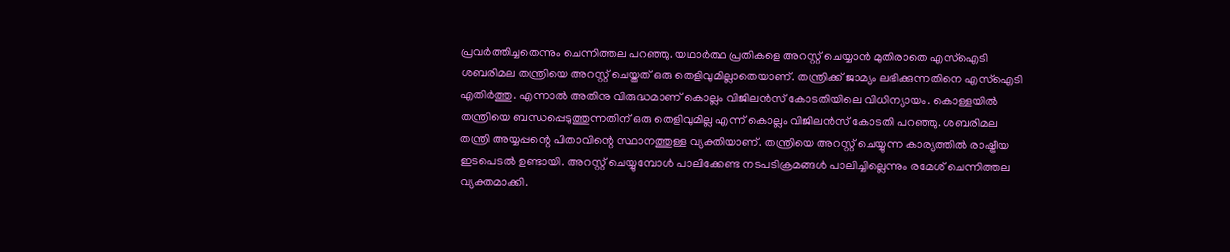പ്രവർത്തിച്ചതെന്നും ചെന്നിത്തല പറഞ്ഞു. യഥാർത്ഥ പ്രതികളെ അറസ്റ്റ് ചെയ്യാൻ മുതിരാതെ എസ്ഐടി ശബരിമല തന്ത്രിയെ അറസ്റ്റ് ചെയ്തത് ഒരു തെളിവുമില്ലാതെയാണ്. തന്ത്രിക്ക് ജാമ്യം ലഭിക്കുന്നതിനെ എസ്ഐടി എതിർത്തു. എന്നാൽ അതിനു വിരുദ്ധമാണ് കൊല്ലം വിജിലൻസ് കോടതിയിലെ വിധിന്യായം. കൊള്ളയിൽ തന്ത്രിയെ ബന്ധപ്പെടുത്തുന്നതിന് ഒരു തെളിവുമില്ല എന്ന് കൊല്ലം വിജിലൻസ് കോടതി പറഞ്ഞു. ശബരിമല തന്ത്രി അയ്യപ്പന്റെ പിതാവിന്റെ സ്ഥാനത്തുള്ള വ്യക്തിയാണ്. തന്ത്രിയെ അറസ്റ്റ് ചെയ്യുന്ന കാര്യത്തിൽ രാഷ്ട്രീയ ഇടപെടൽ ഉണ്ടായി‌. അറസ്റ്റ് ചെയ്യുമ്പോൾ പാലിക്കേണ്ട നടപടിക്രമങ്ങൾ പാലിച്ചില്ലെന്നും രമേശ് ചെന്നിത്തല വ്യക്തമാക്കി.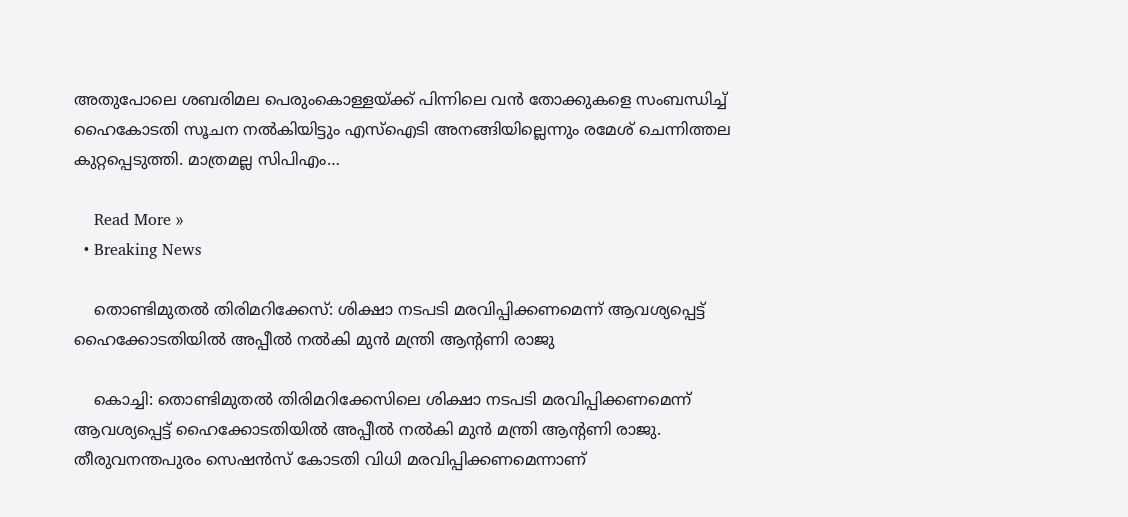അതുപോലെ ശബരിമല പെരുംകൊള്ളയ്ക്ക് പിന്നിലെ വൻ തോക്കുകളെ സംബന്ധിച്ച് ഹൈകോടതി സൂചന നൽകിയിട്ടും എസ്ഐടി അനങ്ങിയില്ലെന്നും രമേശ് ചെന്നിത്തല കുറ്റപ്പെടുത്തി. മാത്രമല്ല സിപിഎം…

    Read More »
  • Breaking News

    തൊണ്ടിമുതൽ തിരിമറിക്കേസ്: ശിക്ഷാ നടപടി മരവിപ്പിക്കണമെന്ന് ആവശ്യപ്പെട്ട് ഹൈക്കോടതിയിൽ അപ്പീൽ നൽകി മുൻ മന്ത്രി ആൻ്റണി രാജു

    കൊച്ചി: തൊണ്ടിമുതൽ തിരിമറിക്കേസിലെ ശിക്ഷാ നടപടി മരവിപ്പിക്കണമെന്ന് ആവശ്യപ്പെട്ട് ഹൈക്കോടതിയിൽ അപ്പീൽ നൽകി മുൻ മന്ത്രി ആൻ്റണി രാജു. തീരുവനന്തപുരം സെഷന്‍സ് കോടതി വിധി മരവിപ്പിക്കണമെന്നാണ്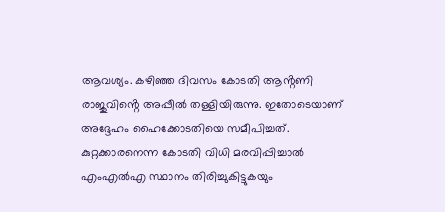ആവശ്യം. കഴിഞ്ഞ ദിവസം കോടതി ആൻ്റണി രാജുവിൻ്റെ അപ്പീൽ തള്ളിയിരുന്നു. ഇതോടെയാണ് അദ്ദേഹം ഹൈക്കോടതിയെ സമീപിച്ചത്. കുറ്റക്കാരനെന്ന കോടതി വിധി മരവിപ്പിച്ചാൽ എംഎൽഎ സ്ഥാനം തിരിച്ചുകിട്ടുകയും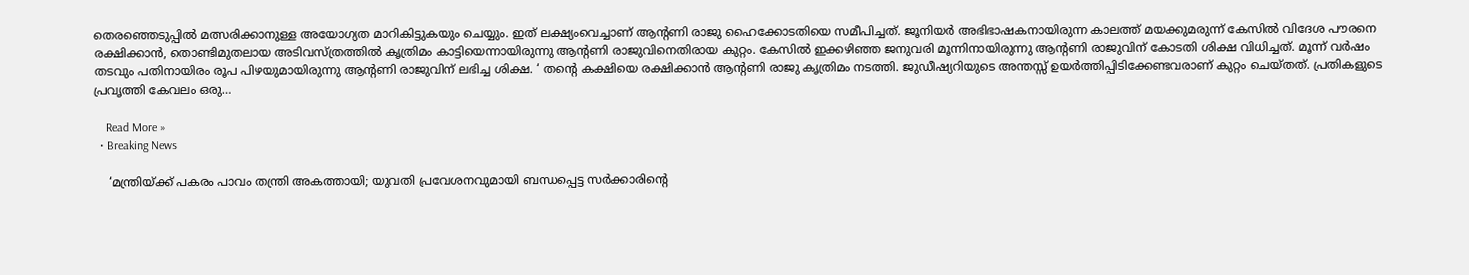തെരഞ്ഞെടുപ്പിൽ മത്സരിക്കാനുള്ള അയോഗ്യത മാറികിട്ടുകയും ചെയ്യും. ഇത് ലക്ഷ്യംവെച്ചാണ് ആൻ്റണി രാജു ഹൈക്കോടതിയെ സമീപിച്ചത്. ജൂനിയർ അഭിഭാഷകനായിരുന്ന കാലത്ത് മയക്കുമരുന്ന് കേസിൽ വിദേശ പൗരനെ രക്ഷിക്കാൻ, തൊണ്ടിമുതലായ അടിവസ്ത്രത്തിൽ കൃത്രിമം കാട്ടിയെന്നായിരുന്നു ആൻ്റണി രാജുവിനെതിരായ കുറ്റം. കേസിൽ ഇക്കഴിഞ്ഞ ജനുവരി മൂന്നിനായിരുന്നു ആൻ്റണി രാജുവിന് കോടതി ശിക്ഷ വിധിച്ചത്. മൂന്ന് വർഷം തടവും പതിനായിരം രൂപ പിഴയുമായിരുന്നു ആൻ്റണി രാജുവിന് ലഭിച്ച ശിക്ഷ. ‘ തന്റെ കക്ഷിയെ രക്ഷിക്കാന്‍ ആന്റണി രാജു കൃത്രിമം നടത്തി. ജുഡീഷ്യറിയുടെ അന്തസ്സ് ഉയര്‍ത്തിപ്പിടിക്കേണ്ടവരാണ് കുറ്റം ചെയ്തത്. പ്രതികളുടെ പ്രവൃത്തി കേവലം ഒരു…

    Read More »
  • Breaking News

    ‘മന്ത്രിയ്ക്ക് പകരം പാവം തന്ത്രി അകത്തായി; യുവതി പ്രവേശനവുമായി ബന്ധപ്പെട്ട സർക്കാരിന്‍റെ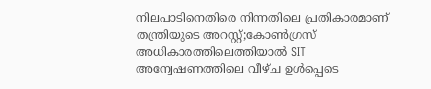നിലപാടിനെതിരെ നിന്നതിലെ പ്രതികാരമാണ് തന്ത്രിയുടെ അറസ്റ്റ്;കോൺഗ്രസ് അധികാരത്തിലെത്തിയാൽ SIT അന്വേഷണത്തിലെ വീഴ്ച ഉൾപ്പെടെ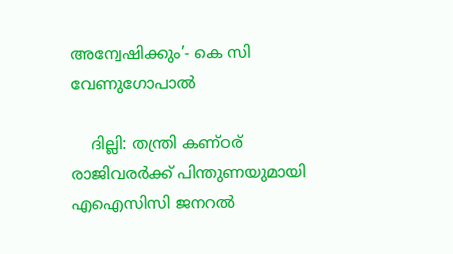അന്വേഷിക്കും’- കെ സി വേണുഗോപാല്‍

    ദില്ലി: തന്ത്രി കണ്ഠര് രാജിവരര്‍ക്ക് പിന്തുണയുമായി എഐസിസി ജനറല്‍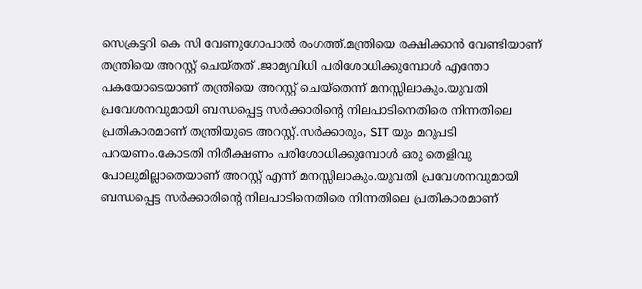സെക്രട്ടറി കെ സി വേണുഗോപാല്‍ രംഗത്ത്.മന്ത്രിയെ രക്ഷിക്കാൻ വേണ്ടിയാണ് തന്ത്രിയെ അറസ്റ്റ് ചെയ്തത് .ജാമ്യവിധി പരിശോധിക്കുമ്പോൾ എന്തോ പകയോടെയാണ് തന്ത്രിയെ അറസ്റ്റ് ചെയ്‌തെന്ന് മനസ്സിലാകും.യുവതി പ്രവേശനവുമായി ബന്ധപ്പെട്ട സർക്കാരിന്‍റെ നിലപാടിനെതിരെ നിന്നതിലെ പ്രതികാരമാണ് തന്ത്രിയുടെ അറസ്റ്റ്.സർക്കാരും, SIT യും മറുപടി പറയണം.കോടതി നിരീക്ഷണം പരിശോധിക്കുമ്പോൾ ഒരു തെളിവു പോലുമില്ലാതെയാണ് അറസ്റ്റ് എന്ന് മനസ്സിലാകും.യുവതി പ്രവേശനവുമായി ബന്ധപ്പെട്ട സർക്കാരിന്‍റെ നിലപാടിനെതിരെ നിന്നതിലെ പ്രതികാരമാണ്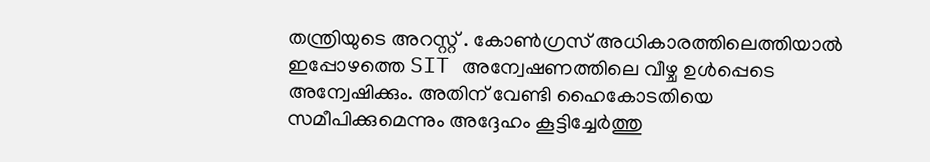തന്ത്രിയുടെ അറസ്റ്റ് . കോൺഗ്രസ് അധികാരത്തിലെത്തിയാൽ ഇപ്പോഴത്തെ SIT അന്വേഷണത്തിലെ വീഴ്ച ഉൾപ്പെടെ അന്വേഷിക്കും. അതിന് വേണ്ടി ഹൈകോടതിയെ സമീപിക്കുമെന്നും അദ്ദേഹം കൂട്ടിച്ചേര്‍ത്തു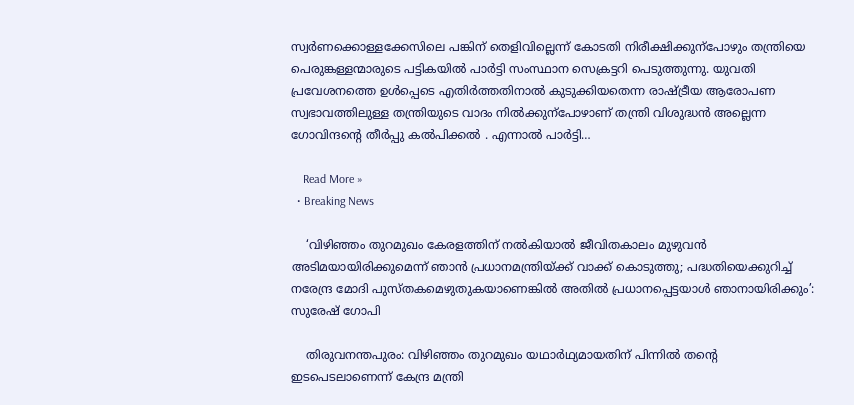സ്വര്‍ണക്കൊള്ളക്കേസിലെ പങ്കിന് തെളിവില്ലെന്ന് കോടതി നിരീക്ഷിക്കുന്പോഴും തന്ത്രിയെ പെരുങ്കള്ളന്മാരുടെ പട്ടികയിൽ പാര്‍ട്ടി സംസ്ഥാന സെക്രട്ടറി പെടുത്തുന്നു. യുവതി പ്രവേശനത്തെ ഉള്‍പ്പെടെ എതിര്‍ത്തതിനാൽ കുടുക്കിയതെന്ന രാഷ്ട്രീയ ആരോപണ സ്വഭാവത്തിലുള്ള തന്ത്രിയുടെ വാദം നിൽക്കുന്പോഴാണ് തന്ത്രി വിശുദ്ധൻ അല്ലെന്ന ഗോവിന്ദന്‍റെ തീര്‍പ്പു കൽപിക്കൽ . എന്നാൽ പാര്‍ട്ടി…

    Read More »
  • Breaking News

    ‘വിഴിഞ്ഞം തുറമുഖം കേരളത്തിന് നൽകിയാൽ ജീവിതകാലം മുഴുവൻ അടിമയായിരിക്കുമെന്ന് ഞാൻ പ്രധാനമന്ത്രിയ്ക്ക് വാക്ക് കൊടുത്തു; പദ്ധതിയെക്കുറിച്ച് നരേന്ദ്ര മോദി പുസ്തകമെഴുതുകയാണെങ്കിൽ അതിൽ പ്രധാനപ്പെട്ടയാൾ ഞാനായിരിക്കും’: സുരേഷ് ഗോപി

    തിരുവനന്തപുരം: വിഴിഞ്ഞം തുറമുഖം യഥാര്‍ഥ്യമായതിന് പിന്നിൽ തന്‍റെ ഇടപെടലാണെന്ന് കേന്ദ്ര മന്ത്രി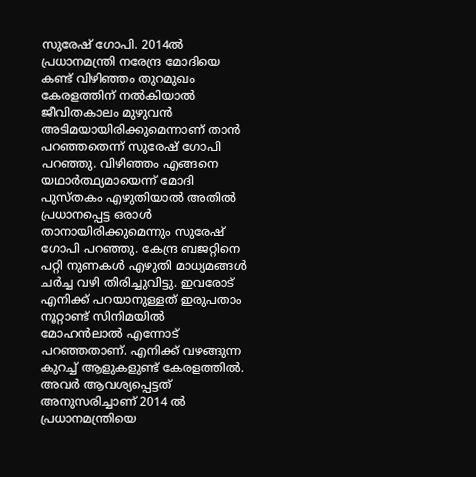സുരേഷ് ഗോപി. 2014ൽ പ്രധാനമന്ത്രി നരേന്ദ്ര മോദിയെ കണ്ട് വിഴിഞ്ഞം തുറമുഖം കേരളത്തിന് നൽകിയാൽ ജീവിതകാലം മുഴുവൻ അടിമയായിരിക്കുമെന്നാണ് താൻ പറഞ്ഞതെന്ന് സുരേഷ് ഗോപി പറഞ്ഞു. വിഴിഞ്ഞം എങ്ങനെ യഥാര്‍ത്ഥ്യമായെന്ന് മോദി പുസ്തകം എഴുതിയാൽ അതിൽ പ്രധാനപ്പെട്ട ഒരാള്‍ താനായിരിക്കുമെന്നും സുരേഷ് ഗോപി പറഞ്ഞു. കേന്ദ്ര ബജറ്റിനെ പറ്റി നുണകൾ എഴുതി മാധ്യമങ്ങൾ ചർച്ച വഴി തിരിച്ചുവിട്ടു. ഇവരോട് എനിക്ക് പറയാനുള്ളത് ഇരുപതാം നൂറ്റാണ്ട് സിനിമയിൽ മോഹൻലാൽ എന്നോട് പറഞ്ഞതാണ്. എനിക്ക് വഴങ്ങുന്ന കുറച്ച് ആളുകളുണ്ട് കേരളത്തിൽ. അവർ ആവശ്യപ്പെട്ടത് അനുസരിച്ചാണ് 2014 ൽ പ്രധാനമന്ത്രിയെ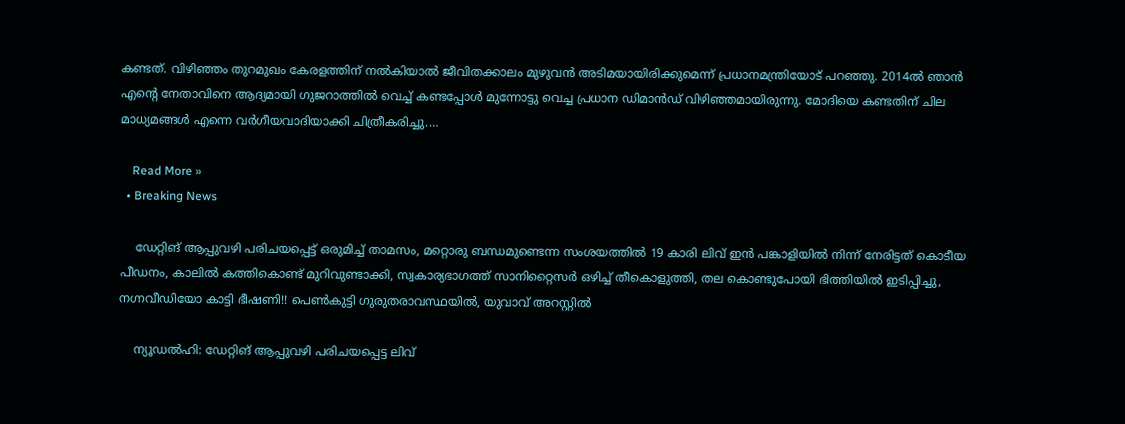കണ്ടത്. വിഴിഞ്ഞം തുറമുഖം കേരളത്തിന് നൽകിയാൽ ജീവിതക്കാലം മുഴുവൻ അടിമയായിരിക്കുമെന്ന് പ്രധാനമന്ത്രിയോട് പറഞ്ഞു. 2014ൽ ഞാൻ എന്‍റെ നേതാവിനെ ആദ്യമായി ഗുജറാത്തിൽ വെച്ച് കണ്ടപ്പോൾ മുന്നോട്ടു വെച്ച പ്രധാന ഡിമാൻഡ് വിഴിഞ്ഞമായിരുന്നു. മോദിയെ കണ്ടതിന് ചില മാധ്യമങ്ങൾ എന്നെ വർഗീയവാദിയാക്കി ചിത്രീകരിച്ചു.…

    Read More »
  • Breaking News

    ഡേറ്റിങ് ആപ്പുവഴി പരിചയപ്പെ‌ട്ട് ഒരുമിച്ച് താമസം, മറ്റൊരു ബന്ധമുണ്ടെന്ന സംശയത്തിൽ 19 കാരി ലിവ് ഇൻ പങ്കാളിയിൽ നിന്ന് നേരിട്ടത് കൊടീയ പീഡനം, കാലിൽ കത്തികൊണ്ട് മുറിവുണ്ടാക്കി, സ്വകാര്യഭാഗത്ത് സാനിറ്റൈസർ ഒഴിച്ച് തീകൊളുത്തി, തല കൊണ്ടുപോയി ഭിത്തിയിൽ ഇടിപ്പിച്ചു, നഗ്നവീഡിയോ കാട്ടി ഭീഷണി!! പെൺകുട്ടി ഗുരുതരാവസ്ഥയിൽ, യുവാവ് അറസ്റ്റിൽ

    ന്യൂഡൽഹി: ഡേറ്റിങ് ആപ്പുവഴി പരിചയപ്പെട്ട ലിവ്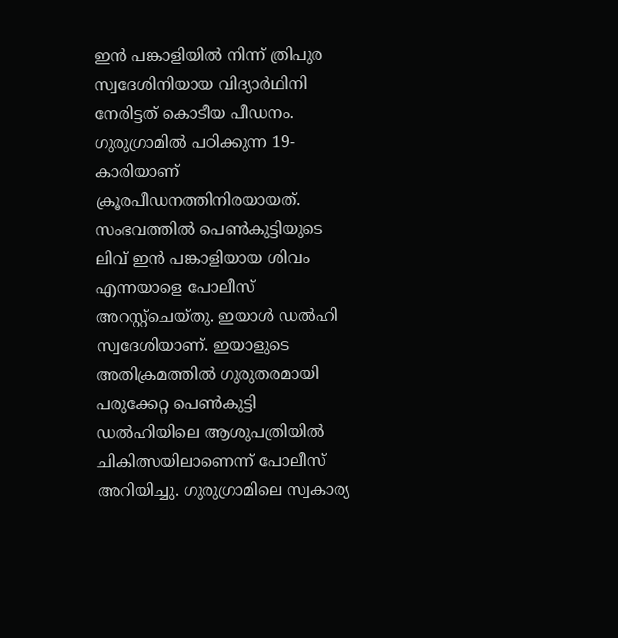ഇൻ പങ്കാളിയിൽ നിന്ന് ത്രിപുര സ്വദേശിനിയായ വിദ്യാർഥിനി നേരിട്ടത് കൊടീയ പീഡനം. ഗുരുഗ്രാമിൽ പഠിക്കുന്ന 19-കാരിയാണ് ക്രൂരപീഡനത്തിനിരയായത്. സംഭവത്തിൽ പെൺകുട്ടിയുടെ ലിവ് ഇൻ പങ്കാളിയായ ശിവം എന്നയാളെ പോലീസ് അറസ്റ്റ്‌ചെയ്തു. ഇയാൾ ഡൽഹി സ്വദേശിയാണ്. ഇയാളുടെ അതിക്രമത്തിൽ ഗുരുതരമായി പരുക്കേറ്റ പെൺകുട്ടി ഡൽഹിയിലെ ആശുപത്രിയിൽ ചികിത്സയിലാണെന്ന് പോലീസ് അറിയിച്ചു. ഗുരുഗ്രാമിലെ സ്വകാര്യ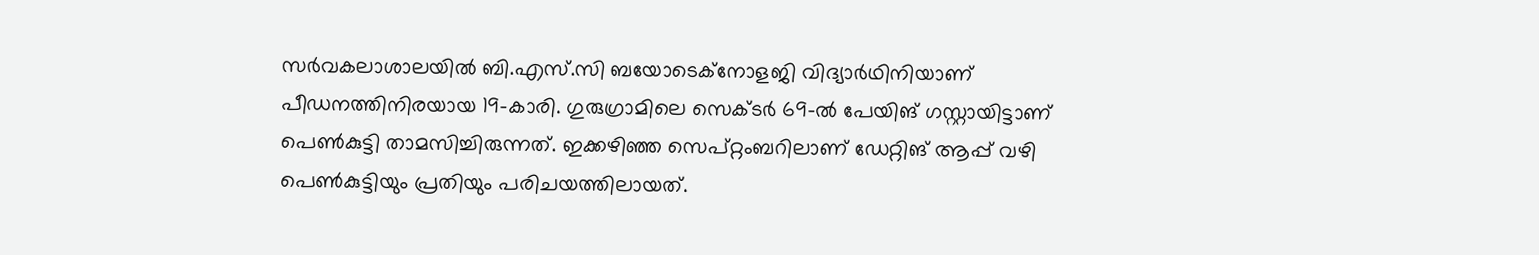സർവകലാശാലയിൽ ബി.എസ്.സി ബയോടെക്‌നോളജി വിദ്യാർഥിനിയാണ് പീഡനത്തിനിരയായ 19-കാരി. ഗുരുഗ്രാമിലെ സെക്ടർ 69-ൽ പേയിങ് ഗസ്റ്റായിട്ടാണ് പെൺകുട്ടി താമസിച്ചിരുന്നത്. ഇക്കഴിഞ്ഞ സെപ്റ്റംബറിലാണ് ഡേറ്റിങ് ആപ്പ് വഴി പെൺകുട്ടിയും പ്രതിയും പരിചയത്തിലായത്.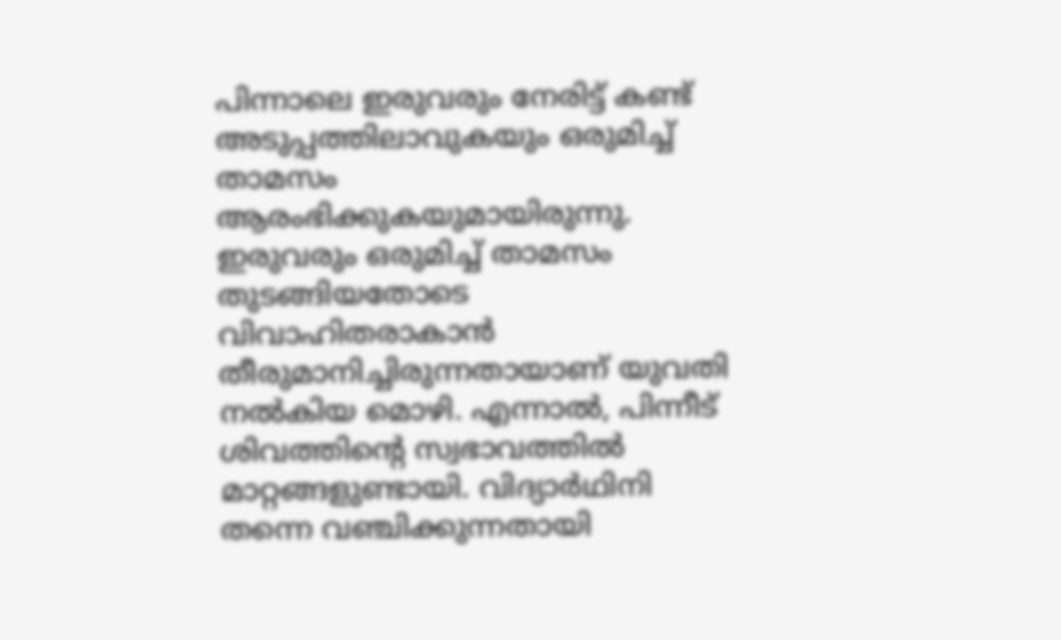പിന്നാലെ ഇരുവരും നേരിട്ട് കണ്ട് അടുപ്പത്തിലാവുകയും ഒരുമിച്ച് താമസം ആരംഭിക്കുകയുമായിരുന്നു. ഇരുവരും ഒരുമിച്ച് താമസം തുടങ്ങിയതോടെ വിവാഹിതരാകാൻ തീരുമാനിച്ചിരുന്നതായാണ് യുവതി നൽകിയ മൊഴി. എന്നാൽ, പിന്നീട് ശിവത്തിന്റെ സ്വഭാവത്തിൽ മാറ്റങ്ങളുണ്ടായി. വിദ്യാർഥിനി തന്നെ വഞ്ചിക്കുന്നതായി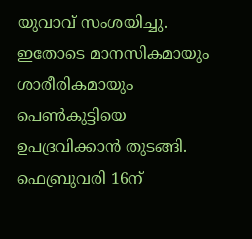യുവാവ് സംശയിച്ചു. ഇതോടെ മാനസികമായും ശാരീരികമായും പെൺകുട്ടിയെ ഉപദ്രവിക്കാൻ തുടങ്ങി. ഫെബ്രുവരി 16ന്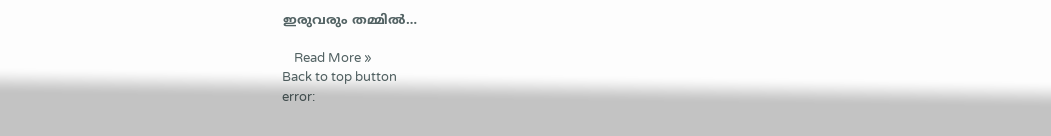ഇരുവരും തമ്മിൽ…

    Read More »
Back to top button
error: